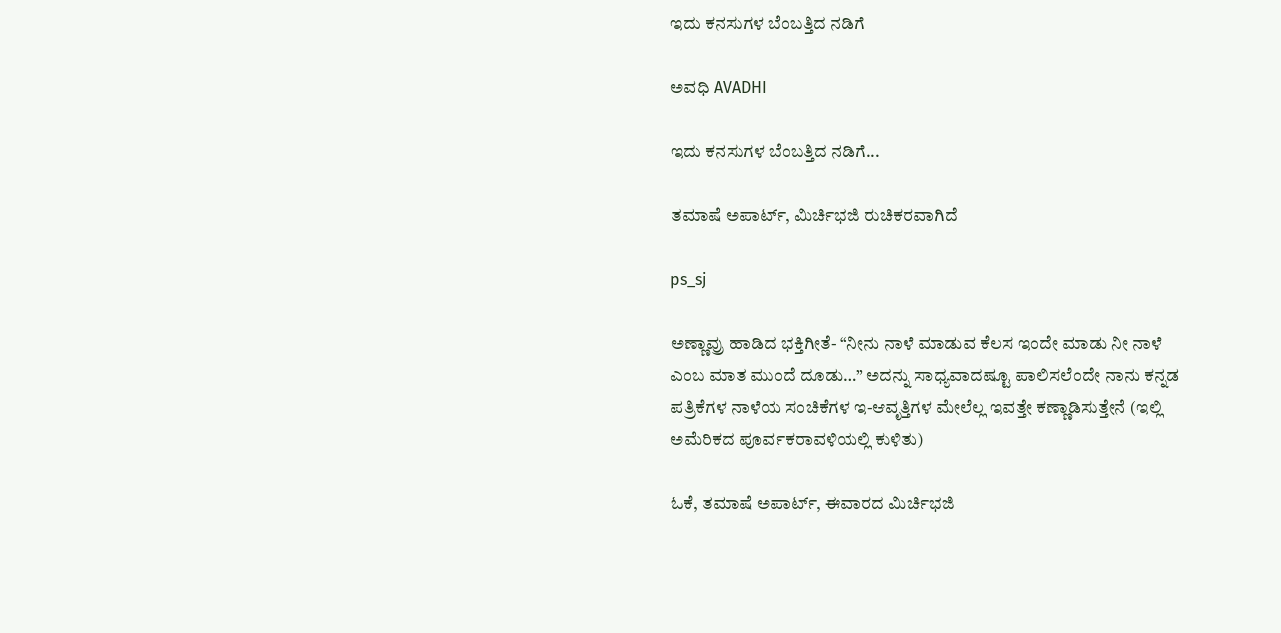ಇದು ಕನಸುಗಳ ಬೆಂಬತ್ತಿದ ನಡಿಗೆ‍

ಅವಧಿ AVADHI

ಇದು ಕನಸುಗಳ ಬೆಂಬತ್ತಿದ ನಡಿಗೆ...

ತಮಾಷೆ ಅಪಾರ್ಟ್, ಮಿರ್ಚಿಭಜಿ ರುಚಿಕರವಾಗಿದೆ

ps_sj

ಅಣ್ಣಾವ್ರು ಹಾಡಿದ ಭಕ್ತಿಗೀತೆ- “ನೀನು ನಾಳೆ ಮಾಡುವ ಕೆಲಸ ಇಂದೇ ಮಾಡು ನೀ ನಾಳೆ ಎಂಬ ಮಾತ ಮುಂದೆ ದೂಡು…” ಅದನ್ನು ಸಾಧ್ಯವಾದಷ್ಟೂ ಪಾಲಿಸಲೆಂದೇ ನಾನು ಕನ್ನಡ ಪತ್ರಿಕೆಗಳ ನಾಳೆಯ ಸಂಚಿಕೆಗಳ ಇ-ಆವೃತ್ತಿಗಳ ಮೇಲೆಲ್ಲ ಇವತ್ತೇ ಕಣ್ಣಾಡಿಸುತ್ತೇನೆ (ಇಲ್ಲಿ ಅಮೆರಿಕದ ಪೂರ್ವಕರಾವಳಿಯಲ್ಲಿ ಕುಳಿತು)

ಓಕೆ, ತಮಾಷೆ ಅಪಾರ್ಟ್, ಈವಾರದ ಮಿರ್ಚಿಭಜಿ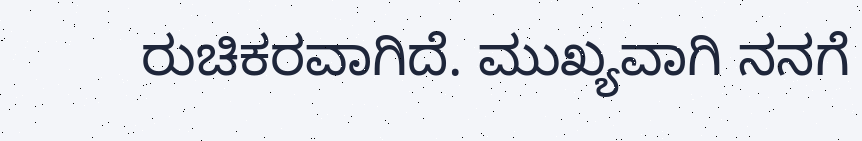ರುಚಿಕರವಾಗಿದೆ. ಮುಖ್ಯವಾಗಿ ನನಗೆ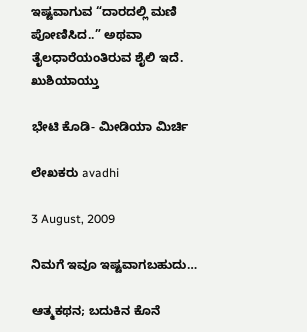ಇಷ್ಟವಾಗುವ “ದಾರ‍ದಲ್ಲಿ ಮಣಿ ಪೋಣಿಸಿದ..” ಅಥವಾ ತೈಲಧಾರೆಯಂತಿರುವ ಶೈಲಿ ಇದೆ. ಖುಶಿಯಾಯ್ತು

ಭೇಟಿ ಕೊಡಿ- ಮೀಡಿಯಾ ಮಿರ್ಚಿ

ಲೇಖಕರು avadhi

3 August, 2009

ನಿಮಗೆ ಇವೂ ಇಷ್ಟವಾಗಬಹುದು…

ಆತ್ಮಕಥನ; ಬದುಕಿನ ಕೊನೆ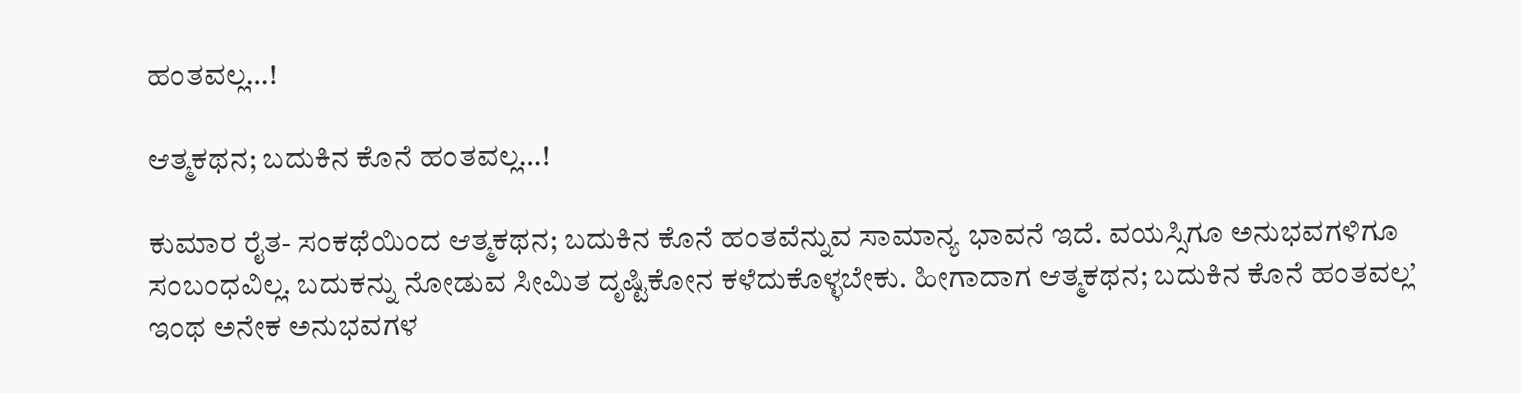ಹಂತವಲ್ಲ…!

ಆತ್ಮಕಥನ; ಬದುಕಿನ ಕೊನೆ ಹಂತವಲ್ಲ…!

ಕುಮಾರ ರೈತ- ಸಂಕಥೆಯಿಂದ ಆತ್ಮಕಥನ; ಬದುಕಿನ ಕೊನೆ ಹಂತವೆನ್ನುವ ಸಾಮಾನ್ಯ ಭಾವನೆ ಇದೆ. ವಯಸ್ಸಿಗೂ ಅನುಭವಗಳಿಗೂ ಸಂಬಂಧವಿಲ್ಲ. ಬದುಕನ್ನು ನೋಡುವ ಸೀಮಿತ ದೃಷ್ಟಿಕೋನ ಕಳೆದುಕೊಳ್ಳಬೇಕು. ಹೀಗಾದಾಗ ಆತ್ಮಕಥನ; ಬದುಕಿನ ಕೊನೆ ಹಂತವಲ್ಲ’  ಇಂಥ ಅನೇಕ ಅನುಭವಗಳ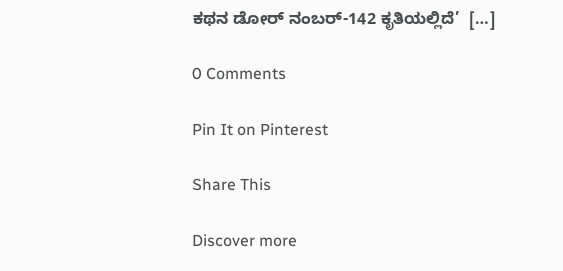ಕಥನ ಡೋರ್ ನಂಬರ್-142 ಕೃತಿಯಲ್ಲಿದೆ’  […]

0 Comments

Pin It on Pinterest

Share This

Discover more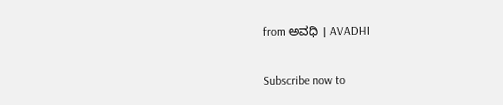from ಅವಧಿ । AVADHI

Subscribe now to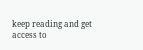keep reading and get access to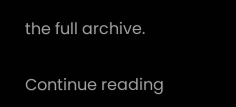the full archive.

Continue reading